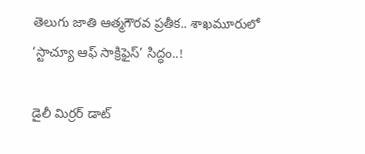తెలుగు జాతి ఆత్మగౌరవ ప్రతీక.. శాఖమూరులో ‘స్టాచ్యూ ఆఫ్ సాక్రిఫైస్’ సిద్ధం..!

డైలీ మిర్రర్ డాట్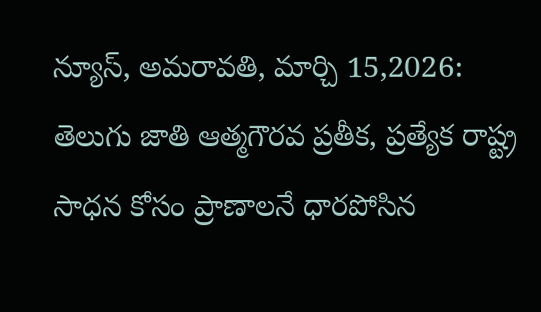న్యూస్, అమరావతి, మార్చి 15,2026: తెలుగు జాతి ఆత్మగౌరవ ప్రతీక, ప్రత్యేక రాష్ట్ర సాధన కోసం ప్రాణాలనే ధారపోసిన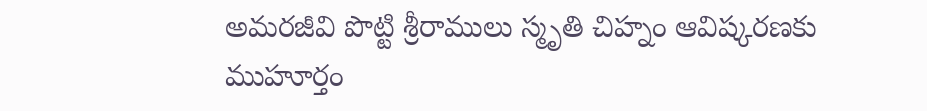అమరజీవి పొట్టి శ్రీరాములు స్మృతి చిహ్నం ఆవిష్కరణకు ముహూర్తం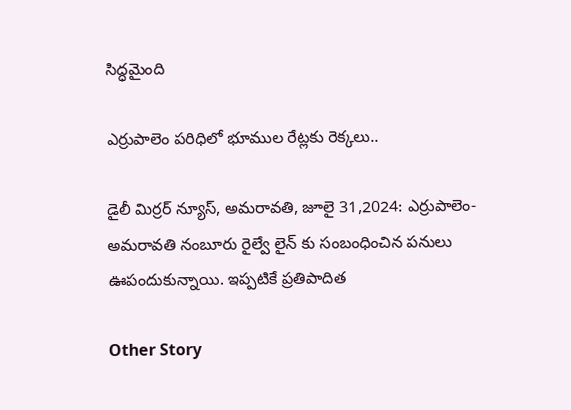సిద్ధమైంది

ఎర్రుపాలెం పరిధిలో భూముల రేట్లకు రెక్కలు..

డైలీ మిర్రర్ న్యూస్, అమరావతి, జూలై 31,2024: ఎర్రుపాలెం-అమరావతి నంబూరు రైల్వే లైన్ కు సంబంధించిన పనులు ఊపందుకున్నాయి. ఇప్పటికే ప్రతిపాదిత

Other Story